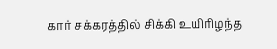கார் சக்கரத்தில் சிக்கி உயிரிழந்த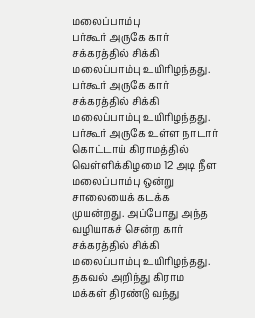மலைப்பாம்பு
பர்கூர் அருகே கார் சக்கரத்தில் சிக்கி மலைப்பாம்பு உயிரிழந்தது.
பர்கூர் அருகே கார் சக்கரத்தில் சிக்கி மலைப்பாம்பு உயிரிழந்தது.
பர்கூர் அருகே உள்ள நாடார் கொட்டாய் கிராமத்தில் வெள்ளிக்கிழமை 12 அடி நீள மலைப்பாம்பு ஒன்று சாலையைக் கடக்க முயன்றது. அப்போது அந்த வழியாகச் சென்ற கார் சக்கரத்தில் சிக்கி மலைப்பாம்பு உயிரிழந்தது.
தகவல் அறிந்து கிராம மக்கள் திரண்டு வந்து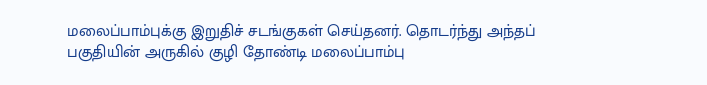மலைப்பாம்புக்கு இறுதிச் சடங்குகள் செய்தனர். தொடர்ந்து அந்தப் பகுதியின் அருகில் குழி தோண்டி மலைப்பாம்பு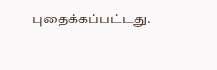புதைக்கப்பட்டது.